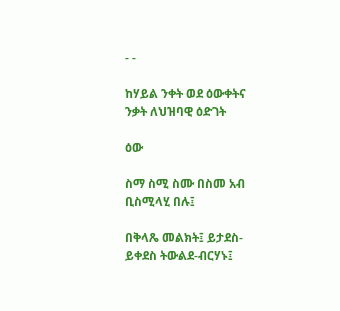- -

ከሃይል ንቀት ወደ ዕውቀትና ንቃት ለህዝባዊ ዕድገት

ዕው

ስማ ስሚ ስሙ በስመ አብ ቢስሚላሂ በሉ፤

በቅላጼ መልክት፤ ይታደስ-ይቀደስ ትውልደ-ብርሃኑ፤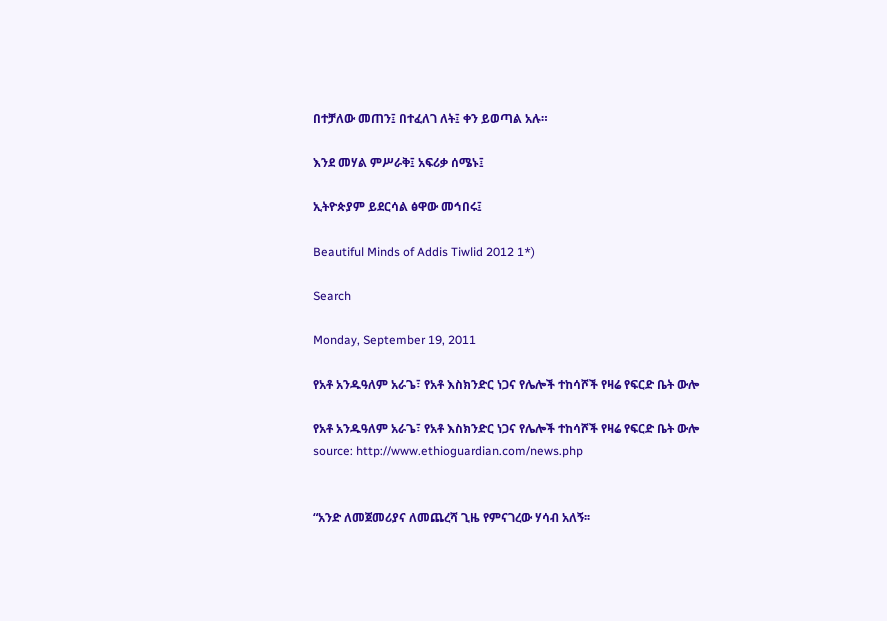በተቻለው መጠን፤ በተፈለገ ለት፤ ቀን ይወጣል አሉ።

እንደ መሃል ምሥራቅ፤ አፍሪቃ ሰሜኑ፤

ኢትዮጵያም ይደርሳል ፅዋው መኅበሩ፤

Beautiful Minds of Addis Tiwlid 2012 1*)

Search

Monday, September 19, 2011

የአቶ አንዱዓለም አራጌ፣ የአቶ እስክንድር ነጋና የሌሎች ተከሳሾች የዛሬ የፍርድ ቤት ውሎ

የአቶ አንዱዓለም አራጌ፣ የአቶ እስክንድር ነጋና የሌሎች ተከሳሾች የዛሬ የፍርድ ቤት ውሎ
source: http://www.ethioguardian.com/news.php


“አንድ ለመጀመሪያና ለመጨረሻ ጊዜ የምናገረው ሃሳብ አለኝ፡፡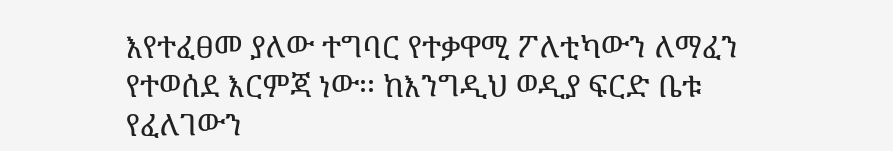እየተፈፀመ ያለው ተግባር የተቃዋሚ ፖለቲካውን ለማፈን የተወሰደ እርምጃ ነው፡፡ ከእንግዲህ ወዲያ ፍርድ ቤቱ የፈለገውን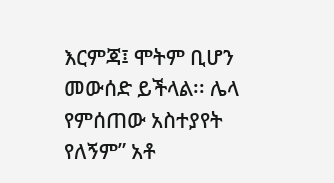እርምጃ፤ ሞትም ቢሆን መውሰድ ይችላል፡፡ ሌላ የምሰጠው አስተያየት የለኝም” አቶ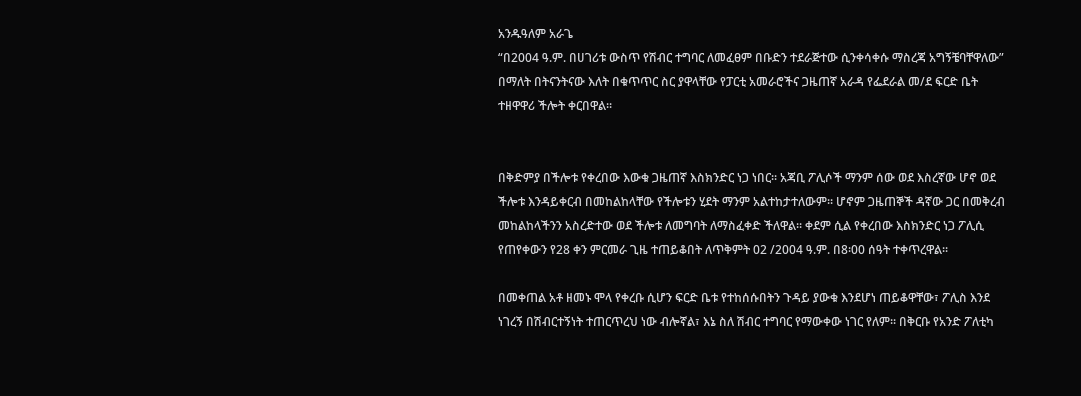አንዱዓለም አራጌ
“በ2004 ዓ.ም. በሀገሪቱ ውስጥ የሽብር ተግባር ለመፈፀም በቡድን ተደራጅተው ሲንቀሳቀሱ ማስረጃ አግኝቼባቸዋለው” በማለት በትናንትናው እለት በቁጥጥር ስር ያዋላቸው የፓርቲ አመራሮችና ጋዜጠኛ አራዳ የፌደራል መ/ደ ፍርድ ቤት ተዘዋዋሪ ችሎት ቀርበዋል፡፡


በቅድምያ በችሎቱ የቀረበው እውቁ ጋዜጠኛ እስክንድር ነጋ ነበር፡፡ አጃቢ ፖሊሶች ማንም ሰው ወደ እስረኛው ሆኖ ወደ ችሎቱ እንዳይቀርብ በመከልከላቸው የችሎቱን ሂደት ማንም አልተከታተለውም፡፡ ሆኖም ጋዜጠኞች ዳኛው ጋር በመቅረብ መከልከላችንን አስረድተው ወደ ችሎቱ ለመግባት ለማስፈቀድ ችለዋል፡፡ ቀደም ሲል የቀረበው እስክንድር ነጋ ፖሊሲ የጠየቀውን የ28 ቀን ምርመራ ጊዜ ተጠይቆበት ለጥቅምት 02 /2004 ዓ.ም. በ8፡00 ሰዓት ተቀጥረዋል፡፡

በመቀጠል አቶ ዘመኑ ሞላ የቀረቡ ሲሆን ፍርድ ቤቱ የተከሰሱበትን ጉዳይ ያውቁ እንደሆነ ጠይቆዋቸው፣ ፖሊስ እንደ ነገረኝ በሽብርተኝነት ተጠርጥረህ ነው ብሎኛል፣ እኔ ስለ ሽብር ተግባር የማውቀው ነገር የለም፡፡ በቅርቡ የአንድ ፖለቲካ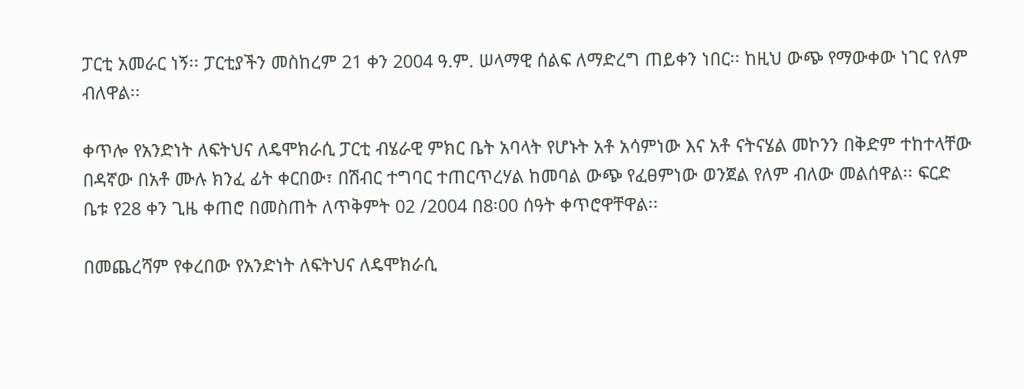ፓርቲ አመራር ነኝ፡፡ ፓርቲያችን መስከረም 21 ቀን 2004 ዓ.ም. ሠላማዊ ሰልፍ ለማድረግ ጠይቀን ነበር፡፡ ከዚህ ውጭ የማውቀው ነገር የለም ብለዋል፡፡

ቀጥሎ የአንድነት ለፍትህና ለዴሞክራሲ ፓርቲ ብሄራዊ ምክር ቤት አባላት የሆኑት አቶ አሳምነው እና አቶ ናትናሄል መኮንን በቅድም ተከተላቸው በዳኛው በአቶ ሙሉ ክንፈ ፊት ቀርበው፣ በሽብር ተግባር ተጠርጥረሃል ከመባል ውጭ የፈፀምነው ወንጀል የለም ብለው መልሰዋል፡፡ ፍርድ ቤቱ የ28 ቀን ጊዜ ቀጠሮ በመስጠት ለጥቅምት 02 /2004 በ8፡00 ሰዓት ቀጥሮዋቸዋል፡፡

በመጨረሻም የቀረበው የአንድነት ለፍትህና ለዴሞክራሲ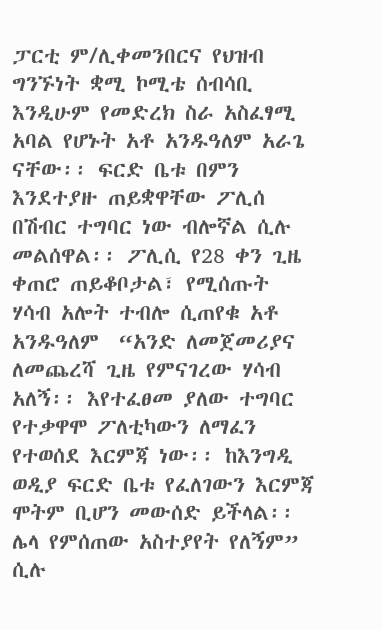ፓርቲ ም/ሊቀመንበርና የህዝብ ግንኙነት ቋሚ ኮሚቴ ሰብሳቢ እንዲሁም የመድረክ ስራ አስፈፃሚ አባል የሆኑት አቶ አንዱዓለም አራጌ ናቸው፡፡ ፍርድ ቤቱ በምን እንደተያዙ ጠይቋዋቸው ፖሊሰ በሽብር ተግባር ነው ብሎኛል ሲሉ መልሰዋል፡፡ ፖሊሲ የ28 ቀን ጊዜ ቀጠሮ ጠይቆቦታል፣ የሚሰጡት ሃሳብ አሎት ተብሎ ሲጠየቁ አቶ አንዱዓለም  “አንድ ለመጀመሪያና ለመጨረሻ ጊዜ የምናገረው ሃሳብ አለኝ፡፡ እየተፈፀመ ያለው ተግባር የተቃዋሞ ፖለቲካውን ለማፈን የተወሰደ እርምጃ ነው፡፡ ከእንግዲ ወዲያ ፍርድ ቤቱ የፈለገውን እርምጃ ሞትም ቢሆን መውሰድ ይችላል፡፡ ሌላ የምሰጠው አስተያየት የለኝም” ሲሉ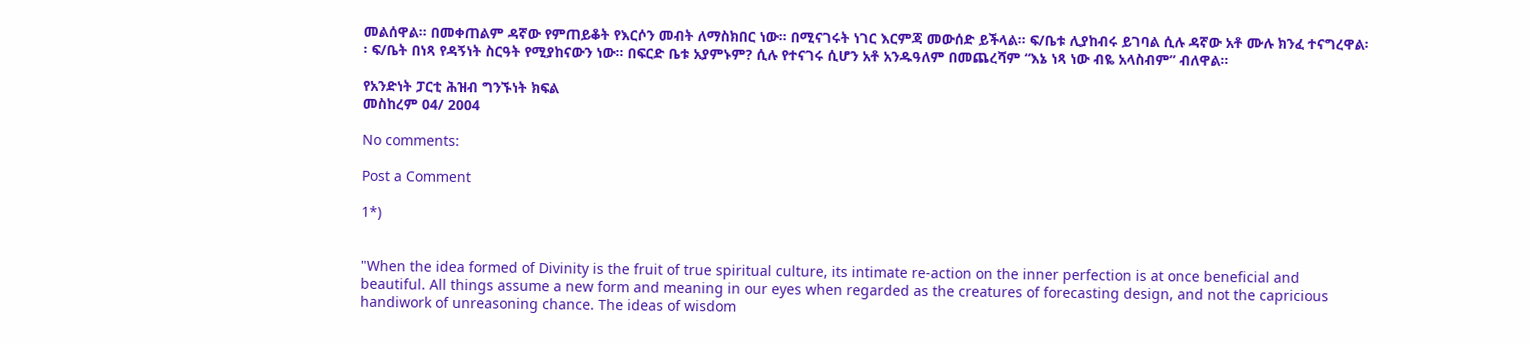መልሰዋል፡፡ በመቀጠልም ዳኛው የምጠይቆት የእርሶን መብት ለማስክበር ነው፡፡ በሚናገሩት ነገር እርምጃ መውሰድ ይችላል፡፡ ፍ/ቤቱ ሊያከብሩ ይገባል ሲሉ ዳኛው አቶ ሙሉ ክንፈ ተናግረዋል፡፡ ፍ/ቤት በነጻ የዳኝነት ስርዓት የሚያከናውን ነው፡፡ በፍርድ ቤቱ አያምኑም? ሲሉ የተናገሩ ሲሆን አቶ አንዱዓለም በመጨረሻም “እኔ ነጻ ነው ብዬ አላስብም” ብለዋል፡፡

የአንድነት ፓርቲ ሕዝብ ግንኙነት ክፍል
መስከረም 04/ 2004

No comments:

Post a Comment

1*)


"When the idea formed of Divinity is the fruit of true spiritual culture, its intimate re-action on the inner perfection is at once beneficial and beautiful. All things assume a new form and meaning in our eyes when regarded as the creatures of forecasting design, and not the capricious handiwork of unreasoning chance. The ideas of wisdom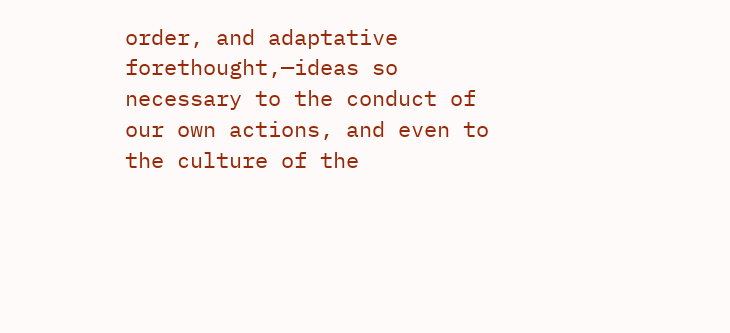order, and adaptative forethought,—ideas so necessary to the conduct of our own actions, and even to the culture of the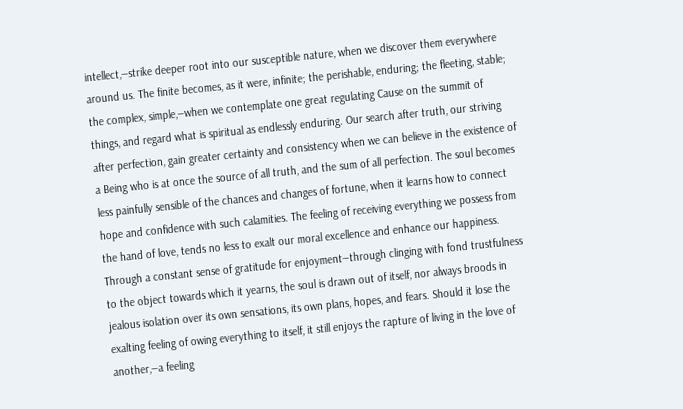intellect,—strike deeper root into our susceptible nature, when we discover them everywhere around us. The finite becomes, as it were, infinite; the perishable, enduring; the fleeting, stable; the complex, simple,—when we contemplate one great regulating Cause on the summit of things, and regard what is spiritual as endlessly enduring. Our search after truth, our striving after perfection, gain greater certainty and consistency when we can believe in the existence of a Being who is at once the source of all truth, and the sum of all perfection. The soul becomes less painfully sensible of the chances and changes of fortune, when it learns how to connect hope and confidence with such calamities. The feeling of receiving everything we possess from the hand of love, tends no less to exalt our moral excellence and enhance our happiness. Through a constant sense of gratitude for enjoyment—through clinging with fond trustfulness to the object towards which it yearns, the soul is drawn out of itself, nor always broods in jealous isolation over its own sensations, its own plans, hopes, and fears. Should it lose the exalting feeling of owing everything to itself, it still enjoys the rapture of living in the love of another,—a feeling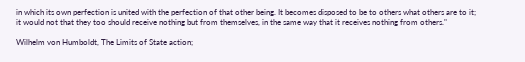in which its own perfection is united with the perfection of that other being. It becomes disposed to be to others what others are to it; it would not that they too should receive nothing but from themselves, in the same way that it receives nothing from others."

Wilhelm von Humboldt, The Limits of State action;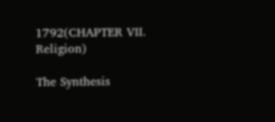1792(CHAPTER VII.
Religion)

The Synthesis